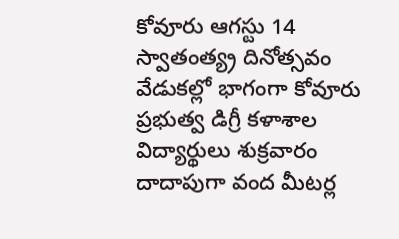కోవూరు ఆగస్టు 14
స్వాతంత్య్ర దినోత్సవం వేడుకల్లో భాగంగా కోవూరు ప్రభుత్వ డిగ్రీ కళాశాల విద్యార్థులు శుక్రవారం దాదాపుగా వంద మీటర్ల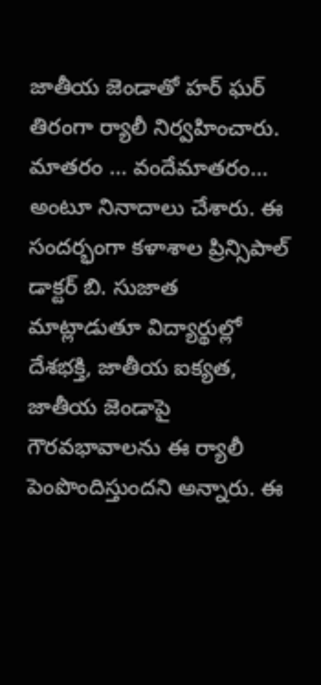జాతీయ జెండాతో హర్ ఘర్ తిరంగా ర్యాలీ నిర్వహించారు. మాతరం … వందేమాతరం… అంటూ నినాదాలు చేశారు. ఈ సందర్భంగా కళాశాల ప్రిన్సిపాల్ డాక్టర్ బి. సుజాత మాట్లాడుతూ విద్యార్థుల్లో దేశభక్తి, జాతీయ ఐక్యత, జాతీయ జెండాపై గౌరవభావాలను ఈ ర్యాలీ పెంపొందిస్తుందని అన్నారు. ఈ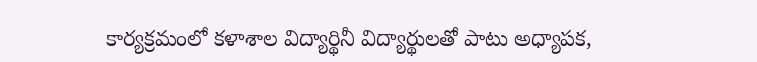కార్యక్రమంలో కళాశాల విద్యార్థినీ విద్యార్థులతో పాటు అధ్యాపక,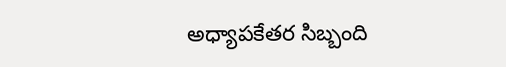అధ్యాపకేతర సిబ్బంది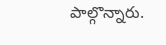పాల్గొన్నారు.